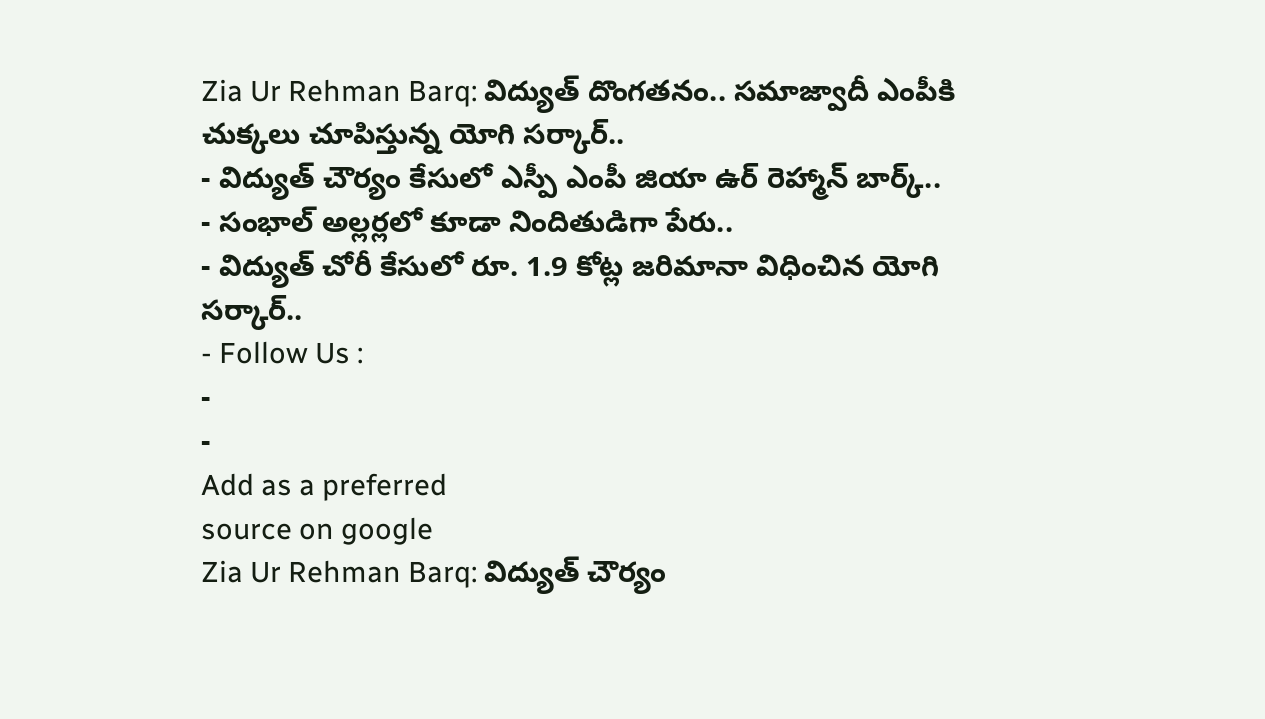Zia Ur Rehman Barq: విద్యుత్ దొంగతనం.. సమాజ్వాదీ ఎంపీకి చుక్కలు చూపిస్తున్న యోగి సర్కార్..
- విద్యుత్ చౌర్యం కేసులో ఎస్పీ ఎంపీ జియా ఉర్ రెహ్మాన్ బార్క్..
- సంభాల్ అల్లర్లలో కూడా నిందితుడిగా పేరు..
- విద్యుత్ చోరీ కేసులో రూ. 1.9 కోట్ల జరిమానా విధించిన యోగి సర్కార్..
- Follow Us :
-
-
Add as a preferred
source on google
Zia Ur Rehman Barq: విద్యుత్ చౌర్యం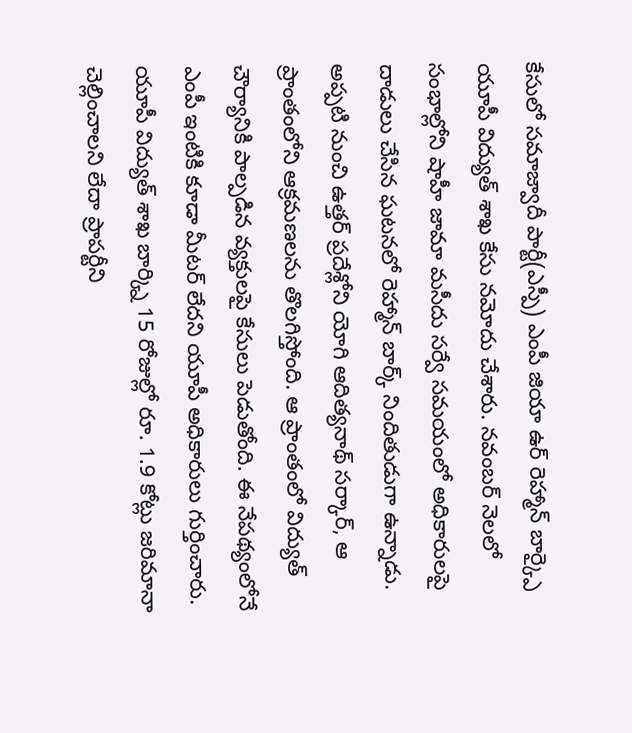కేసులో సమాజ్వాదీ పార్టీ(ఎస్పీ) ఎంపీ జియా ఉర్ రెహ్మాన్ బార్క్పై యూపీ విద్యుత్ శాఖ కేసు నమోదు చేశారు. నవంబర్ నెలలో సంభాల్లోని షాహీ జామా మసీదు సర్వే సమయంలో అధికారులపై దాడులు చేసిన ఘటనలో రెహ్మాన్ బార్క్ నిందితుడుగా ఉన్నాడు. అప్పటి నుంచి ఉత్తర్ ప్రదేశ్లోని యోగి ఆదిత్యనాథ్ సర్కార్, ఆ ప్రాంతంలోని ఆక్రమణలను తొలగిస్తోంది. ఆ ప్రాంతంలో విద్యుత్ చౌర్యానికి పాల్పడిన వ్యక్తులపై కేసులు పెడుతోంది. ఈ నేపథ్యంలోనే ఎంపీ ఇంటికి కూడా మీటర్ లేదని యూపీ అధికారులు గుర్తించారు. యూపీ విద్యుత్ శాఖ బార్క్ని 15 రోజుల్లో రూ. 1.9 కోట్లు జరిమానా చెల్లించాలని లేదా ప్రాపర్టీని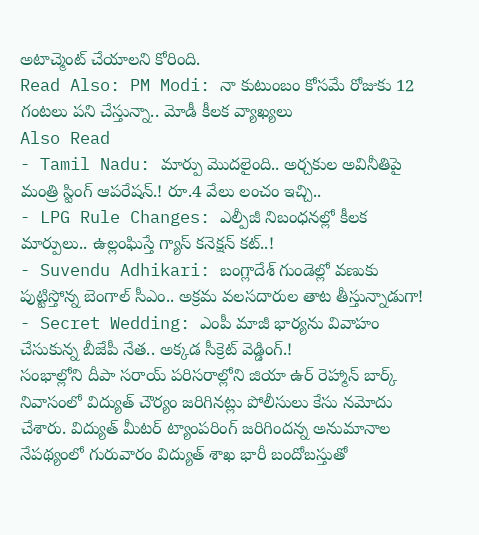అటాచ్మెంట్ చేయాలని కోరింది.
Read Also: PM Modi: నా కుటుంబం కోసమే రోజుకు 12 గంటలు పని చేస్తున్నా.. మోడీ కీలక వ్యాఖ్యలు
Also Read
- Tamil Nadu: మార్పు మొదలైంది.. అర్చకుల అవినీతిపై మంత్రి స్టింగ్ ఆపరేషన్.! రూ.4 వేలు లంచం ఇచ్చి..
- LPG Rule Changes: ఎల్పీజీ నిబంధనల్లో కీలక మార్పులు.. ఉల్లంఘిస్తే గ్యాస్ కనెక్షన్ కట్..!
- Suvendu Adhikari: బంగ్లాదేశ్ గుండెల్లో వణుకు పుట్టిస్తోన్న బెంగాల్ సీఎం.. అక్రమ వలసదారుల తాట తీస్తున్నాడుగా!
- Secret Wedding: ఎంపీ మాజీ భార్యను వివాహం చేసుకున్న బీజేపీ నేత.. అక్కడ సీక్రెట్ వెడ్డింగ్.!
సంభాల్లోని దీపా సరాయ్ పరిసరాల్లోని జియా ఉర్ రెహ్మాన్ బార్క్ నివాసంలో విద్యుత్ చౌర్యం జరిగినట్లు పోలీసులు కేసు నమోదు చేశారు. విద్యుత్ మీటర్ ట్యాంపరింగ్ జరిగిందన్న అనుమానాల నేపథ్యంలో గురువారం విద్యుత్ శాఖ భారీ బందోబస్తుతో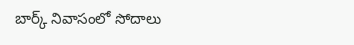బార్క్ నివాసంలో సోదాలు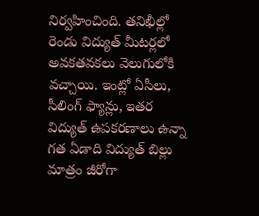నిర్వహించింది. తనిఖీల్లో రెండు విద్యుత్ మీటర్లలో అవకతవకలు వెలుగులోకి వచ్చాయి. ఇంట్లో ఏసీలు, సీలింగ్ ఫ్యాన్లు, ఇతర విద్యుత్ ఉపకరణాలు ఉన్నా గత ఏడాది విద్యుత్ బిల్లు మాత్రం జీరోగా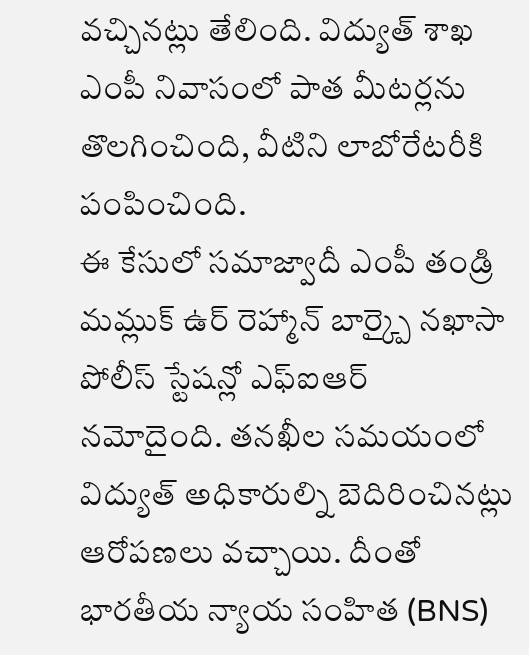వచ్చినట్లు తేలింది. విద్యుత్ శాఖ ఎంపీ నివాసంలో పాత మీటర్లను తొలగించింది, వీటిని లాబోరేటరీకి పంపించింది.
ఈ కేసులో సమాజ్వాదీ ఎంపీ తండ్రి మమ్లుక్ ఉర్ రెహ్మాన్ బార్క్పై నఖాసా పోలీస్ స్టేషన్లో ఎఫ్ఐఆర్ నమోదైంది. తనఖీల సమయంలో విద్యుత్ అధికారుల్ని బెదిరించినట్లు ఆరోపణలు వచ్చాయి. దీంతో భారతీయ న్యాయ సంహిత (BNS)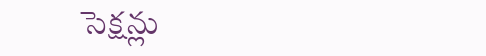సెక్షన్లు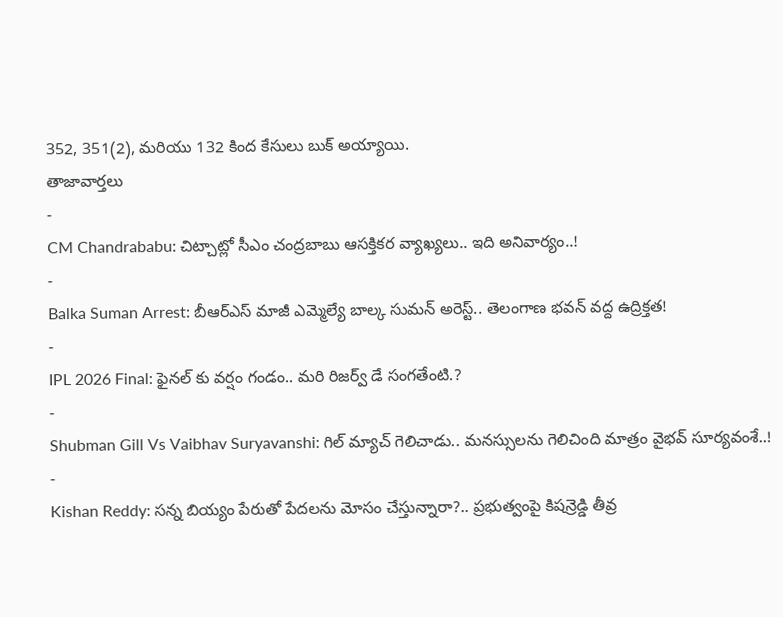352, 351(2), మరియు 132 కింద కేసులు బుక్ అయ్యాయి.
తాజావార్తలు
-
CM Chandrababu: చిట్చాట్లో సీఎం చంద్రబాబు ఆసక్తికర వ్యాఖ్యలు.. ఇది అనివార్యం..!
-
Balka Suman Arrest: బీఆర్ఎస్ మాజీ ఎమ్మెల్యే బాల్క సుమన్ అరెస్ట్.. తెలంగాణ భవన్ వద్ద ఉద్రిక్తత!
-
IPL 2026 Final: ఫైనల్ కు వర్షం గండం.. మరి రిజర్వ్ డే సంగతేంటి.?
-
Shubman Gill Vs Vaibhav Suryavanshi: గిల్ మ్యాచ్ గెలిచాడు.. మనస్సులను గెలిచింది మాత్రం వైభవ్ సూర్యవంశే..!
-
Kishan Reddy: సన్న బియ్యం పేరుతో పేదలను మోసం చేస్తున్నారా?.. ప్రభుత్వంపై కిషన్రెడ్డి తీవ్ర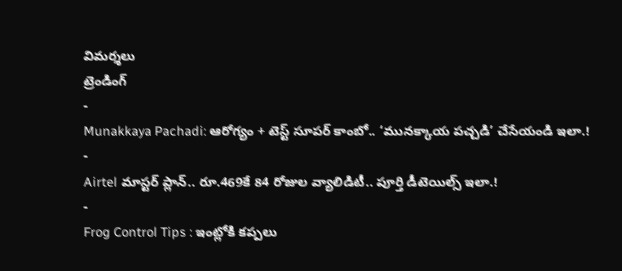విమర్శలు
ట్రెండింగ్
-
Munakkaya Pachadi: ఆరోగ్యం + టెస్ట్ సూపర్ కాంబో.. ‘మునక్కాయ పచ్చడి’ చేసేయండి ఇలా.!
-
Airtel మాస్టర్ ప్లాన్.. రూ.469కే 84 రోజుల వ్యాలిడిటీ.. పూర్తి డీటెయిల్స్ ఇలా.!
-
Frog Control Tips : ఇంట్లోకి కప్పలు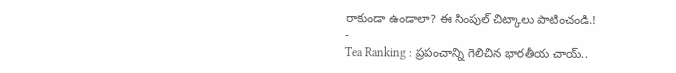రాకుండా ఉండాలా? ఈ సింపుల్ చిట్కాలు పాటించండి.!
-
Tea Ranking : ప్రపంచాన్ని గెలిచిన భారతీయ చాయ్..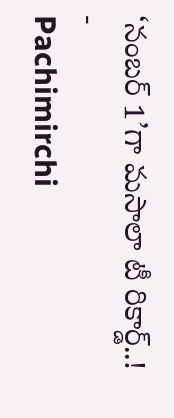‘నంబర్ 1’గా మసాలా టీ రికార్డ్..!
-
Pachimirchi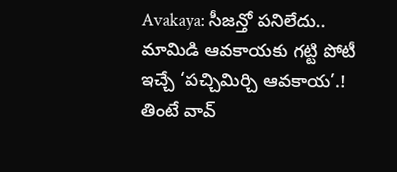Avakaya: సీజన్తో పనిలేదు.. మామిడి ఆవకాయకు గట్టి పోటీ ఇచ్చే ‘పచ్చిమిర్చి ఆవకాయ’.! తింటే వావ్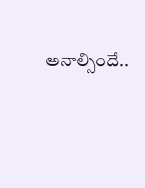అనాల్సిందే..